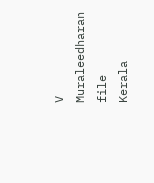V Muraleedharan file
Kerala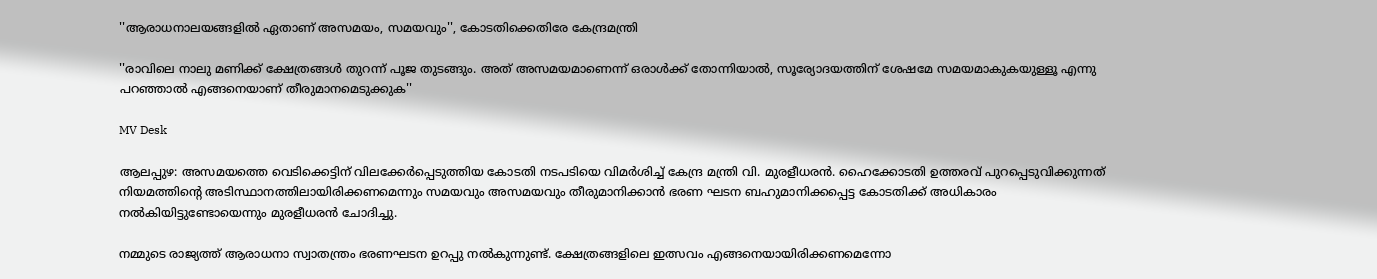''ആരാധനാലയങ്ങളില്‍ ഏതാണ് അസമയം, സമയവും'', കോടതിക്കെതിരേ കേന്ദ്രമന്ത്രി

''രാവിലെ നാലു മണിക്ക് ക്ഷേത്രങ്ങള്‍ തുറന്ന് പൂജ തുടങ്ങും. അത് അസമയമാണെന്ന് ഒരാള്‍ക്ക് തോന്നിയാല്‍, സൂര്യോദയത്തിന് ശേഷമേ സമയമാകുകയുള്ളൂ എന്നു പറഞ്ഞാല്‍ എങ്ങനെയാണ് തീരുമാനമെടുക്കുക''

MV Desk

ആലപ്പുഴ: അസമയത്തെ വെടിക്കെട്ടിന് വിലക്കേർപ്പെടുത്തിയ കോടതി നടപടിയെ വിമർശിച്ച് കേന്ദ്ര മന്ത്രി വി. മുരളീധരൻ. ഹൈക്കോടതി ഉത്തരവ് പുറപ്പെടുവിക്കുന്നത് നിയമത്തിന്‍റെ അടിസ്ഥാനത്തിലായിരിക്കണമെന്നും സമയവും അസമയവും തീരുമാനിക്കാൻ ഭരണ ഘടന ബഹുമാനിക്കപ്പെട്ട കോടതിക്ക് അധികാരം നൽകിയിട്ടുണ്ടോയെന്നും മുരളീധരൻ ചോദിച്ചു.

നമ്മുടെ രാജ്യത്ത് ആരാധനാ സ്വാതന്ത്രം ഭരണഘടന ഉറപ്പു നൽകുന്നുണ്ട്. ക്ഷേത്രങ്ങളിലെ ഇത്സവം എങ്ങനെയായിരിക്കണമെന്നോ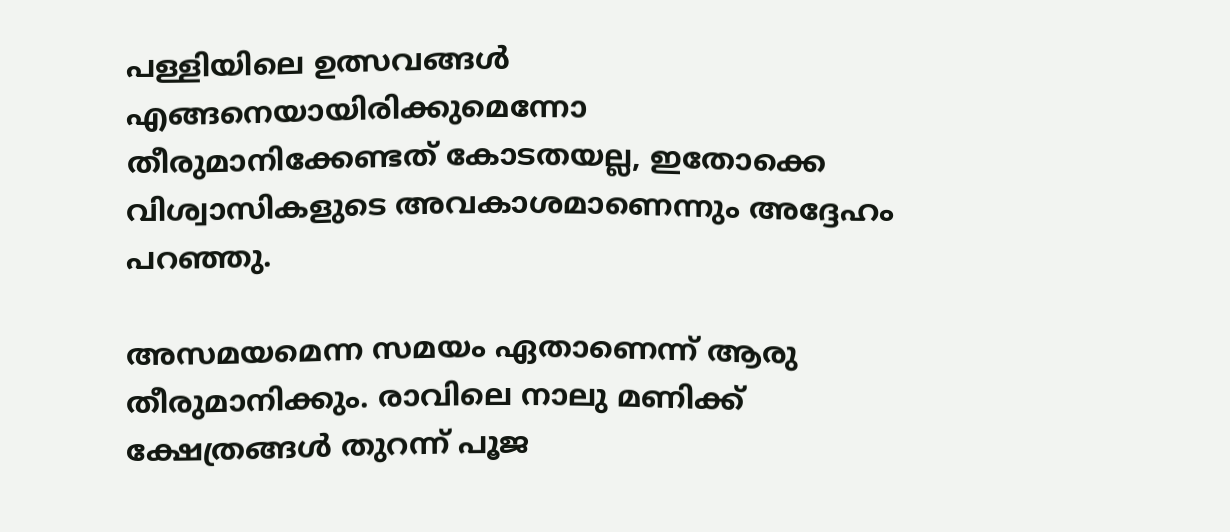പള്ളിയിലെ ഉത്സവങ്ങൾ എങ്ങനെയായിരിക്കുമെന്നോ തീരുമാനിക്കേണ്ടത് കോടതയല്ല, ഇതോക്കെ വിശ്വാസികളുടെ അവകാശമാണെന്നും അദ്ദേഹം പറഞ്ഞു.

അസമയമെന്ന സമയം ഏതാണെന്ന് ആരു തീരുമാനിക്കും. രാവിലെ നാലു മണിക്ക് ക്ഷേത്രങ്ങള്‍ തുറന്ന് പൂജ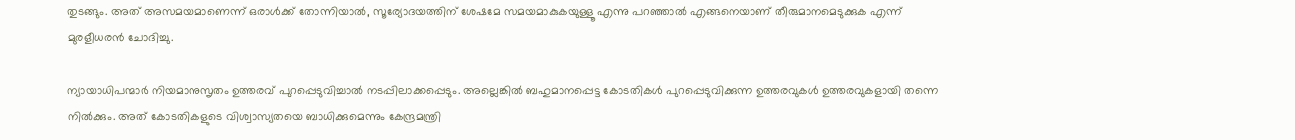തുടങ്ങും. അത് അസമയമാണെന്ന് ഒരാള്‍ക്ക് തോന്നിയാല്‍, സൂര്യോദയത്തിന് ശേഷമേ സമയമാകുകയുള്ളൂ എന്നു പറഞ്ഞാല്‍ എങ്ങനെയാണ് തീരുമാനമെടുക്കുക എന്ന് മുരളീധരന്‍ ചോദിച്ചു.

ന്യായാധിപന്മാര്‍ നിയമാനുസൃതം ഉത്തരവ് പുറപ്പെടുവിച്ചാല്‍ നടപ്പിലാക്കപ്പെടും. അല്ലെങ്കില്‍ ബഹുമാനപ്പെട്ട കോടതികള്‍ പുറപ്പെടുവിക്കുന്ന ഉത്തരവുകള്‍ ഉത്തരവുകളായി തന്നെ നില്‍ക്കും. അത് കോടതികളുടെ വിശ്വാസ്യതയെ ബാധിക്കുമെന്നും കേന്ദ്രമന്ത്രി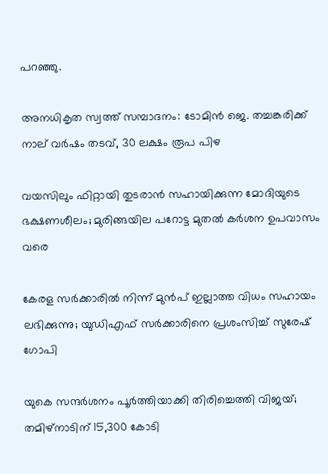പറഞ്ഞു.

അനധികൃത സ്വത്ത് സമ്പാദനം: ടോമിൻ ജെ. തച്ചങ്കരിക്ക് നാല് വർഷം തടവ്, 30 ലക്ഷം രൂപ പിഴ

വയസിലും ഫിറ്റായി തുടരാൻ സഹായിക്കുന്ന മോദിയുടെ ഭക്ഷണശീലം; മുരിങ്ങയില പറോട്ട മുതൽ കർശന ഉപവാസം വരെ

കേരള സർക്കാരിൽ നിന്ന് മുൻപ് ഇല്ലാത്ത വിധം സഹായം ലഭിക്കുന്നു; യുഡിഎഫ് സർക്കാരിനെ പ്രശംസിച്ച് സുരേഷ് ഗോപി

യുകെ സന്ദർശനം പൂർത്തിയാക്കി തിരിച്ചെത്തി വിജയ്; തമിഴ്നാടിന് 15,300 കോടി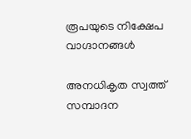രൂപയുടെ നിക്ഷേപ വാഗ്ദാനങ്ങൾ

അനധികൃത സ്വത്ത് സമ്പാദന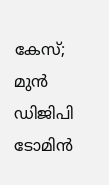കേസ്; മുൻ ഡിജിപി ടോമിൻ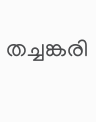തച്ചങ്കരി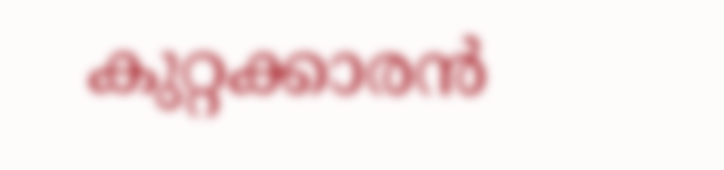കുറ്റക്കാരൻ